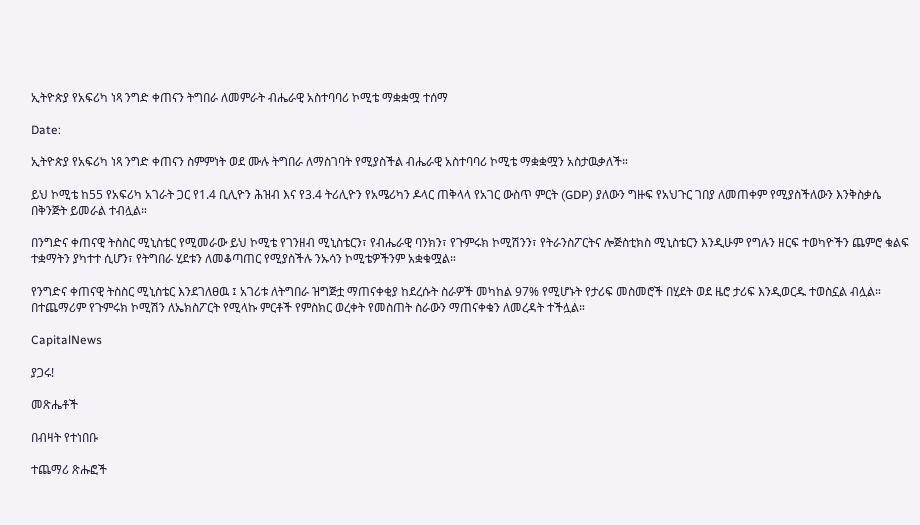ኢትዮጵያ የአፍሪካ ነጻ ንግድ ቀጠናን ትግበራ ለመምራት ብሔራዊ አስተባባሪ ኮሚቴ ማቋቋሟ ተሰማ

Date:

ኢትዮጵያ የአፍሪካ ነጻ ንግድ ቀጠናን ስምምነት ወደ ሙሉ ትግበራ ለማስገባት የሚያስችል ብሔራዊ አስተባባሪ ኮሚቴ ማቋቋሟን አስታዉቃለች።

ይህ ኮሚቴ ከ55 የአፍሪካ አገራት ጋር የ1.4 ቢሊዮን ሕዝብ እና የ3.4 ትሪሊዮን የአሜሪካን ዶላር ጠቅላላ የአገር ውስጥ ምርት (GDP) ያለውን ግዙፍ የአህጉር ገበያ ለመጠቀም የሚያስችለውን እንቅስቃሴ በቅንጅት ይመራል ተብሏል።

በንግድና ቀጠናዊ ትስስር ሚኒስቴር የሚመራው ይህ ኮሚቴ የገንዘብ ሚኒስቴርን፣ የብሔራዊ ባንክን፣ የጉምሩክ ኮሚሽንን፣ የትራንስፖርትና ሎጅስቲክስ ሚኒስቴርን እንዲሁም የግሉን ዘርፍ ተወካዮችን ጨምሮ ቁልፍ ተቋማትን ያካተተ ሲሆን፣ የትግበራ ሂደቱን ለመቆጣጠር የሚያስችሉ ንኡሳን ኮሚቴዎችንም አቋቁሟል።

የንግድና ቀጠናዊ ትስስር ሚኒስቴር እንደገለፀዉ ፤ አገሪቱ ለትግበራ ዝግጅቷ ማጠናቀቂያ ከደረሱት ስራዎች መካከል 97% የሚሆኑት የታሪፍ መስመሮች በሂደት ወደ ዜሮ ታሪፍ እንዲወርዱ ተወስኗል ብሏል። በተጨማሪም የጉምሩክ ኮሚሽን ለኤክስፖርት የሚላኩ ምርቶች የምስክር ወረቀት የመስጠት ስራውን ማጠናቀቁን ለመረዳት ተችሏል።

CapitalNews

ያጋሩ!

መጽሔቶች

በብዛት የተነበቡ

ተጨማሪ ጽሑፎች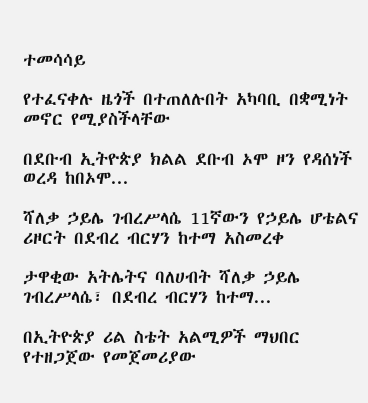ተመሳሳይ

የተፈናቀሉ ዜጎች በተጠለሉበት አካባቢ በቋሚነት መኖር የሚያስችላቸው

በደቡብ ኢትዮጵያ ክልል ደቡብ ኦሞ ዞን የዳሰነች ወረዳ ከበኦሞ...

ሻለቃ ኃይሌ ገብረሥላሴ 11ኛውን የኃይሌ ሆቴልና ሪዞርት በደብረ ብርሃን ከተማ አስመረቀ

ታዋቂው አትሌትና ባለሀብት ሻለቃ ኃይሌ ገብረሥላሴ፣ በደብረ ብርሃን ከተማ...

በኢትዮጵያ ሪል ስቴት አልሚዎች ማህበር የተዘጋጀው የመጀመሪያው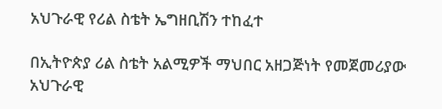አህጉራዊ የሪል ስቴት ኤግዘቢሽን ተከፈተ

በኢትዮጵያ ሪል ስቴት አልሚዎች ማህበር አዘጋጅነት የመጀመሪያው አህጉራዊ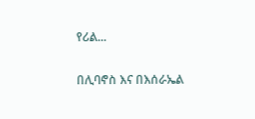የሪል...

በሊባኖስ እና በእሰራኤል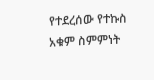የተደረሰው የተኩስ አቁም ስምምነት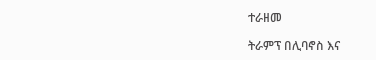ተራዘመ

ትራምፕ በሊባኖስ እና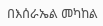በእሰራኤል መካከል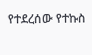የተደረሰው የተኩስ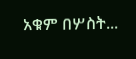አቁም በሦስት...